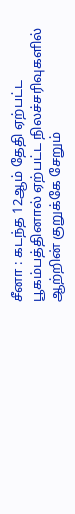சீனா : கடந்த 12ஆம் தேதி ஏற்பட்ட பூகம்பத்தினால் ஏற்பட்ட நிலச்சரிவுகளில் ஆற்றின் குறுக்கே சேறும்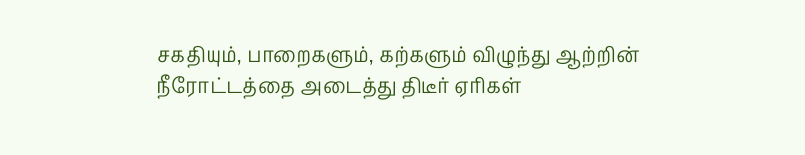சகதியும், பாறைகளும், கற்களும் விழுந்து ஆற்றின் நீரோட்டத்தை அடைத்து திடீர் ஏரிகள்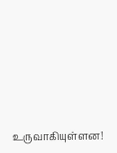உருவாகியுள்ளன!